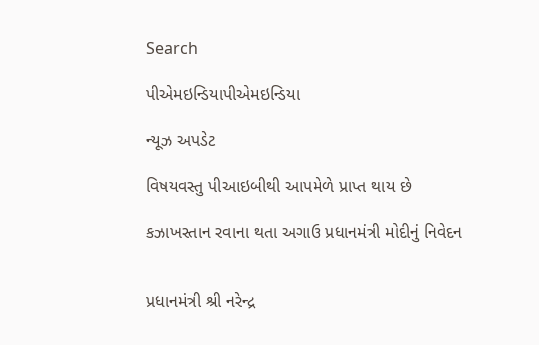Search

પીએમઇન્ડિયાપીએમઇન્ડિયા

ન્યૂઝ અપડેટ

વિષયવસ્તુ પીઆઇબીથી આપમેળે પ્રાપ્ત થાય છે

કઝાખસ્તાન રવાના થતા અગાઉ પ્રધાનમંત્રી મોદીનું નિવેદન


પ્રધાનમંત્રી શ્રી નરેન્દ્ર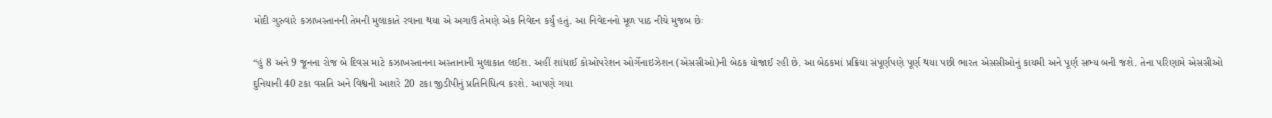મોદી ગુરુવારે કઝાખસ્તાનની તેમની મુલાકાતે રવાના થયા એ અગાઉ તેમણે એક નિવેદન કર્યું હતું. આ નિવેદનનો મૂળ પાઠ નીચે મુજબ છેઃ

“હું 8 અને 9 જૂનના રોજ બે દિવસ માટે કઝાખસ્તાનના અસ્તાનાની મુલાકાત લઈશ. અહીં શાંધાઈ કોઓપરેશન ઓર્ગેનાઇઝેશન (એસસીઓ)ની બેઠક યોજાઈ રહી છે. આ બેઠકમાં પ્રક્રિયા સંપૂર્ણપણે પૂર્ણ થયા પછી ભારત એસસીઓનું કાયમી અને પૂર્ણ સભ્ય બની જશે. તેના પરિણામે એસસીઓ દુનિયાની 40 ટકા વસતિ અને વિશ્વની આશરે 20 ટકા જીડીપીનું પ્રતિનિધિત્વ કરશે. આપણે ગયા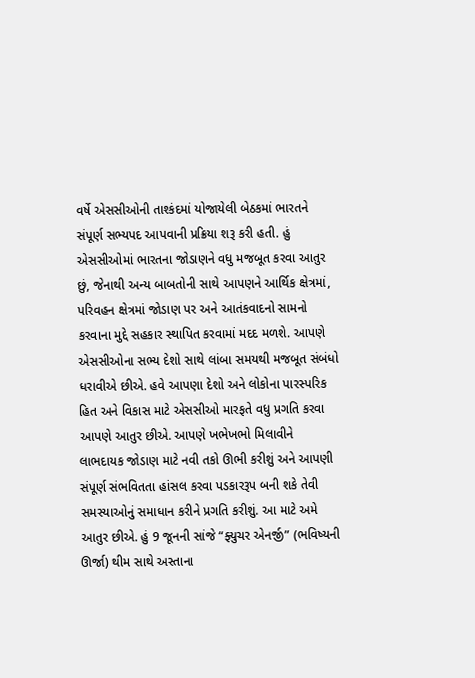વર્ષે એસસીઓની તાશ્કંદમાં યોજાયેલી બેઠકમાં ભારતને સંપૂર્ણ સભ્યપદ આપવાની પ્રક્રિયા શરૂ કરી હતી. હું એસસીઓમાં ભારતના જોડાણને વધુ મજબૂત કરવા આતુર છું, જેનાથી અન્ય બાબતોની સાથે આપણને આર્થિક ક્ષેત્રમાં, પરિવહન ક્ષેત્રમાં જોડાણ પર અને આતંકવાદનો સામનો કરવાના મુદ્દે સહકાર સ્થાપિત કરવામાં મદદ મળશે. આપણે એસસીઓના સભ્ય દેશો સાથે લાંબા સમયથી મજબૂત સંબંધો ધરાવીએ છીએ. હવે આપણા દેશો અને લોકોના પારસ્પરિક હિત અને વિકાસ માટે એસસીઓ મારફતે વધુ પ્રગતિ કરવા આપણે આતુર છીએ. આપણે ખભેખભો મિલાવીને લાભદાયક જોડાણ માટે નવી તકો ઊભી કરીશું અને આપણી સંપૂર્ણ સંભવિતતા હાંસલ કરવા પડકારરૂપ બની શકે તેવી સમસ્યાઓનું સમાધાન કરીને પ્રગતિ કરીશું. આ માટે અમે આતુર છીએ. હું 9 જૂનની સાંજે “ફ્યુચર એનર્જી” (ભવિષ્યની ઊર્જા) થીમ સાથે અસ્તાના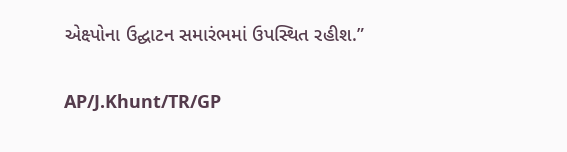એક્ષ્પોના ઉદ્ઘાટન સમારંભમાં ઉપસ્થિત રહીશ.”

AP/J.Khunt/TR/GP